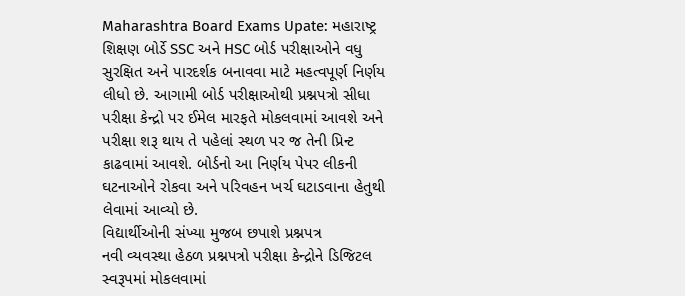Maharashtra Board Exams Upate: મહારાષ્ટ્ર શિક્ષણ બોર્ડે SSC અને HSC બોર્ડ પરીક્ષાઓને વધુ સુરક્ષિત અને પારદર્શક બનાવવા માટે મહત્વપૂર્ણ નિર્ણય લીધો છે. આગામી બોર્ડ પરીક્ષાઓથી પ્રશ્નપત્રો સીધા પરીક્ષા કેન્દ્રો પર ઈમેલ મારફતે મોકલવામાં આવશે અને પરીક્ષા શરૂ થાય તે પહેલાં સ્થળ પર જ તેની પ્રિન્ટ કાઢવામાં આવશે. બોર્ડનો આ નિર્ણય પેપર લીકની ઘટનાઓને રોકવા અને પરિવહન ખર્ચ ઘટાડવાના હેતુથી લેવામાં આવ્યો છે.
વિદ્યાર્થીઓની સંખ્યા મુજબ છપાશે પ્રશ્નપત્ર
નવી વ્યવસ્થા હેઠળ પ્રશ્નપત્રો પરીક્ષા કેન્દ્રોને ડિજિટલ સ્વરૂપમાં મોકલવામાં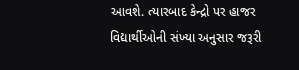આવશે. ત્યારબાદ કેન્દ્રો પર હાજર વિદ્યાર્થીઓની સંખ્યા અનુસાર જરૂરી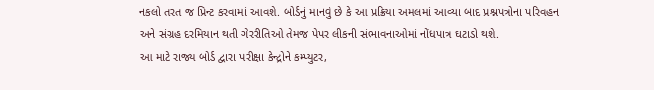નકલો તરત જ પ્રિન્ટ કરવામાં આવશે. બોર્ડનું માનવું છે કે આ પ્રક્રિયા અમલમાં આવ્યા બાદ પ્રશ્નપત્રોના પરિવહન અને સંગ્રહ દરમિયાન થતી ગેરરીતિઓ તેમજ પેપર લીકની સંભાવનાઓમાં નોંધપાત્ર ઘટાડો થશે.
આ માટે રાજ્ય બોર્ડ દ્વારા પરીક્ષા કેન્દ્રોને કમ્પ્યુટર,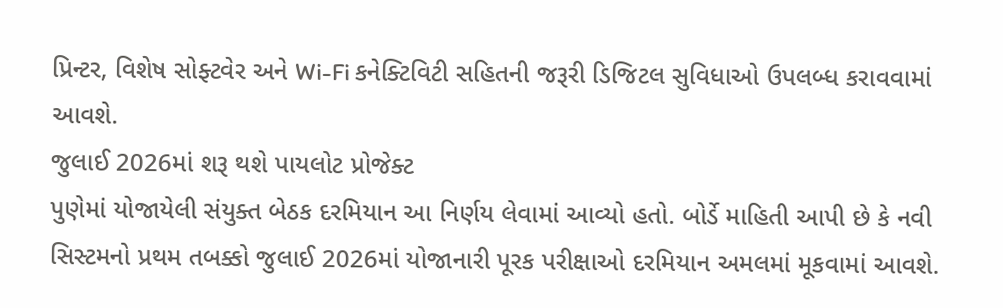પ્રિન્ટર, વિશેષ સોફ્ટવેર અને Wi-Fi કનેક્ટિવિટી સહિતની જરૂરી ડિજિટલ સુવિધાઓ ઉપલબ્ધ કરાવવામાં આવશે.
જુલાઈ 2026માં શરૂ થશે પાયલોટ પ્રોજેક્ટ
પુણેમાં યોજાયેલી સંયુક્ત બેઠક દરમિયાન આ નિર્ણય લેવામાં આવ્યો હતો. બોર્ડે માહિતી આપી છે કે નવી સિસ્ટમનો પ્રથમ તબક્કો જુલાઈ 2026માં યોજાનારી પૂરક પરીક્ષાઓ દરમિયાન અમલમાં મૂકવામાં આવશે.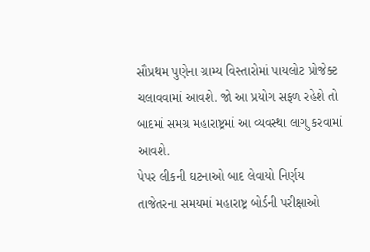સૌપ્રથમ પુણેના ગ્રામ્ય વિસ્તારોમાં પાયલોટ પ્રોજેક્ટ ચલાવવામાં આવશે. જો આ પ્રયોગ સફળ રહેશે તો બાદમાં સમગ્ર મહારાષ્ટ્રમાં આ વ્યવસ્થા લાગુ કરવામાં આવશે.
પેપર લીકની ઘટનાઓ બાદ લેવાયો નિર્ણય
તાજેતરના સમયમાં મહારાષ્ટ્ર બોર્ડની પરીક્ષાઓ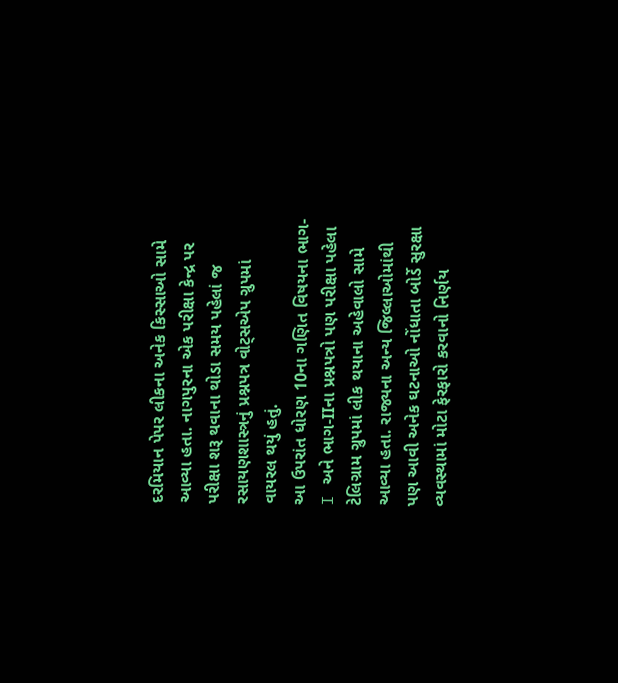દરમિયાન પેપર લીકના અનેક કિસ્સાઓ સામે આવ્યા હતા. નાગપુરના એક પરીક્ષા કેન્દ્ર પર પરીક્ષા શરૂ થવાના થોડા સમય પહેલાં જ રસાયણશાસ્ત્રનું પ્રશ્નપત્ર વોટ્સએપ ગ્રુપમાં વાયરલ થયું હતું.
આ ઉપરાંત ધોરણ 10ના ગણિત વિષયના ભાગ-I અને ભાગ-IIના પ્રશ્નપત્રો પણ પરીક્ષા પહેલા ટેલિગ્રામ ગ્રુપમાં લીક થયાના અહેવાલો સામે આવ્યા હતા. રાજ્યના અન્ય જિલ્લાઓમાંથી પણ આવી અનેક ઘટનાઓ નોંધાતા બોર્ડે સુરક્ષા વ્યવસ્થામાં મોટા ફેરફારો કરવાનો નિર્ણય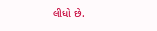લીધો છે.